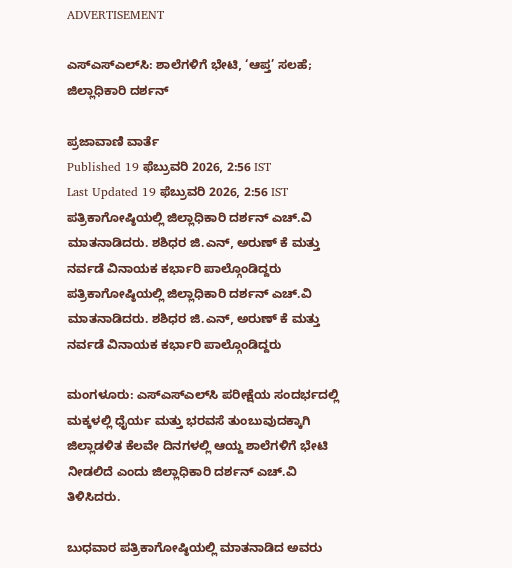ADVERTISEMENT

ಎಸ್‌ಎಸ್‌ಎಲ್‌ಸಿ: ಶಾಲೆಗಳಿಗೆ ಭೇಟಿ, ‘ಆಪ್ತ’ ಸಲಹೆ; ಜಿಲ್ಲಾಧಿಕಾರಿ ದರ್ಶನ್

ಪ್ರಜಾವಾಣಿ ವಾರ್ತೆ
Published 19 ಫೆಬ್ರುವರಿ 2026, 2:56 IST
Last Updated 19 ಫೆಬ್ರುವರಿ 2026, 2:56 IST
ಪತ್ರಿಕಾಗೋಷ್ಠಿಯಲ್ಲಿ ಜಿಲ್ಲಾಧಿಕಾರಿ ದರ್ಶನ್ ಎಚ್‌.ವಿ ಮಾತನಾಡಿದರು. ಶಶಿಧರ ಜಿ.ಎನ್, ಅರುಣ್ ಕೆ ಮತ್ತು ನರ್ವಡೆ ವಿನಾಯಕ ಕರ್ಭಾರಿ ಪಾಲ್ಗೊಂಡಿದ್ದರು
ಪತ್ರಿಕಾಗೋಷ್ಠಿಯಲ್ಲಿ ಜಿಲ್ಲಾಧಿಕಾರಿ ದರ್ಶನ್ ಎಚ್‌.ವಿ ಮಾತನಾಡಿದರು. ಶಶಿಧರ ಜಿ.ಎನ್, ಅರುಣ್ ಕೆ ಮತ್ತು ನರ್ವಡೆ ವಿನಾಯಕ ಕರ್ಭಾರಿ ಪಾಲ್ಗೊಂಡಿದ್ದರು

ಮಂಗಳೂರು: ಎಸ್‌ಎಸ್‌ಎಲ್‌ಸಿ ಪರೀಕ್ಷೆಯ ಸಂದರ್ಭದಲ್ಲಿ ಮಕ್ಕಳಲ್ಲಿ ಧೈರ್ಯ ಮತ್ತು ಭರವಸೆ ತುಂಬುವುದಕ್ಕಾಗಿ ಜಿಲ್ಲಾಡಳಿತ ಕೆಲವೇ ದಿನಗಳಲ್ಲಿ ಆಯ್ದ ಶಾಲೆಗಳಿಗೆ ಭೇಟಿ ನೀಡಲಿದೆ ಎಂದು ಜಿಲ್ಲಾಧಿಕಾರಿ ದರ್ಶನ್ ಎಚ್‌.ವಿ ತಿಳಿಸಿದರು.

ಬುಧವಾರ ಪತ್ರಿಕಾಗೋಷ್ಠಿಯಲ್ಲಿ ಮಾತನಾಡಿದ ಅವರು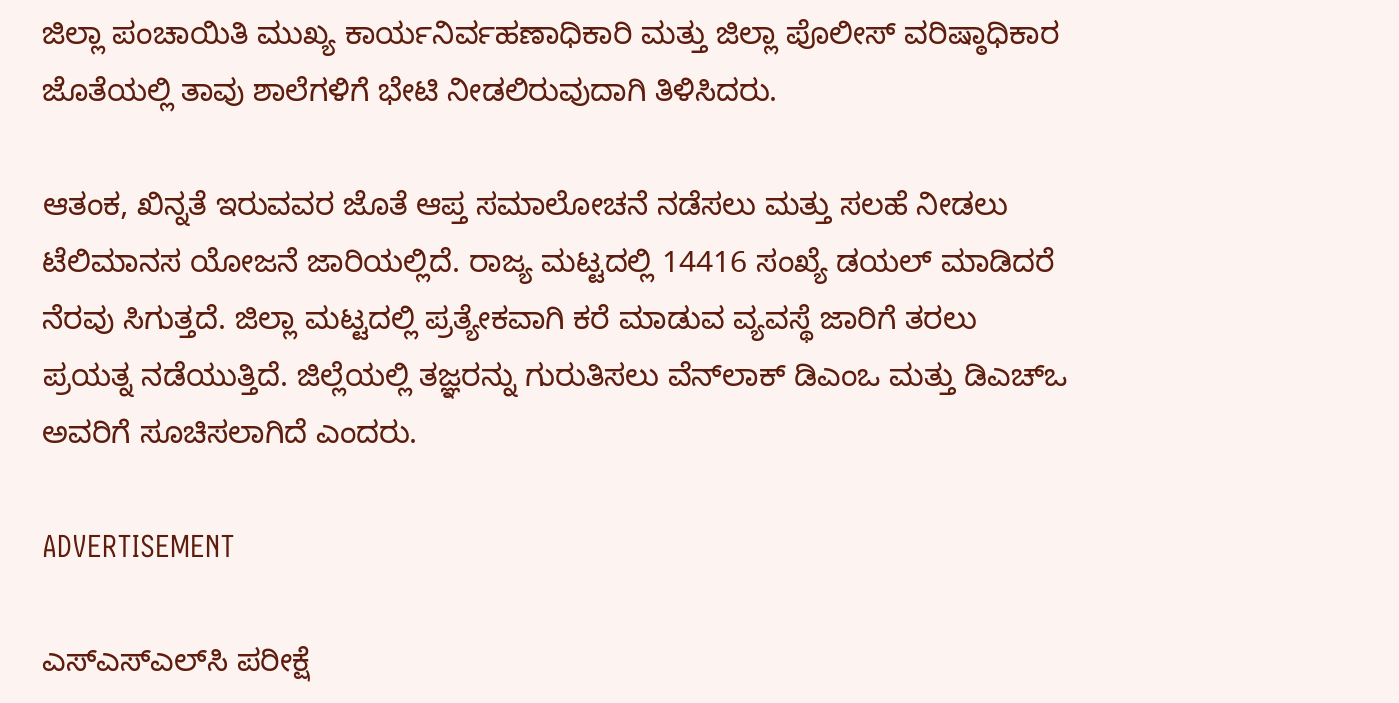ಜಿಲ್ಲಾ ಪಂಚಾಯಿತಿ ಮುಖ್ಯ ಕಾರ್ಯನಿರ್ವಹಣಾಧಿಕಾರಿ ಮತ್ತು ಜಿಲ್ಲಾ ಪೊಲೀಸ್ ವರಿಷ್ಠಾಧಿಕಾರ ಜೊತೆಯಲ್ಲಿ ತಾವು ಶಾಲೆಗಳಿಗೆ ಭೇಟಿ ನೀಡಲಿರುವುದಾಗಿ ತಿಳಿಸಿದರು.

ಆತಂಕ, ಖಿನ್ನತೆ ಇರುವವರ ಜೊತೆ ಆಪ್ತ ಸಮಾಲೋಚನೆ ನಡೆಸಲು ಮತ್ತು ಸಲಹೆ ನೀಡಲು ಟೆಲಿಮಾನಸ ಯೋಜನೆ ಜಾರಿಯಲ್ಲಿದೆ. ರಾಜ್ಯ ಮಟ್ಟದಲ್ಲಿ 14416 ಸಂಖ್ಯೆ ಡಯಲ್ ಮಾಡಿದರೆ ನೆರವು ಸಿಗುತ್ತದೆ. ಜಿಲ್ಲಾ ಮಟ್ಟದಲ್ಲಿ ಪ್ರತ್ಯೇಕವಾಗಿ ಕರೆ ಮಾಡುವ ವ್ಯವಸ್ಥೆ ಜಾರಿಗೆ ತರಲು ಪ್ರಯತ್ನ ನಡೆಯುತ್ತಿದೆ. ಜಿಲ್ಲೆಯಲ್ಲಿ ತಜ್ಞರನ್ನು ಗುರುತಿಸಲು ವೆನ್‌ಲಾಕ್ ಡಿಎಂಒ ಮತ್ತು ಡಿಎಚ್‌ಒ ಅವರಿಗೆ ಸೂಚಿಸಲಾಗಿದೆ ಎಂದರು.

ADVERTISEMENT

ಎಸ್‌ಎಸ್‌ಎಲ್‌ಸಿ ಪರೀಕ್ಷೆ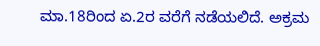ಮಾ.18ರಿಂದ ಏ.2ರ ವರೆಗೆ ನಡೆಯಲಿದೆ. ಅಕ್ರಮ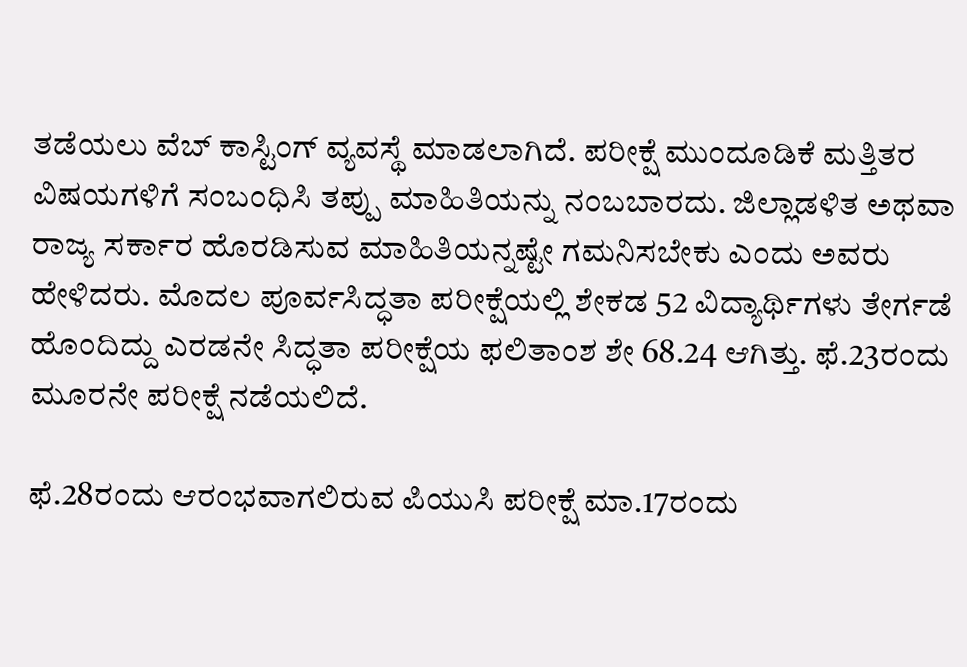ತಡೆಯಲು ವೆಬ್‌ ಕಾಸ್ಟಿಂಗ್ ವ್ಯವಸ್ಥೆ ಮಾಡಲಾಗಿದೆ. ಪರೀಕ್ಷೆ ಮುಂದೂಡಿಕೆ ಮತ್ತಿತರ ವಿಷಯಗಳಿಗೆ ಸಂಬಂಧಿಸಿ ತಪ್ಪು ಮಾಹಿತಿಯನ್ನು ನಂಬಬಾರದು. ಜಿಲ್ಲಾಡಳಿತ ಅಥವಾ ರಾಜ್ಯ ಸರ್ಕಾರ ಹೊರಡಿಸುವ ಮಾಹಿತಿಯನ್ನಷ್ಟೇ ಗಮನಿಸಬೇಕು ಎಂದು ಅವರು ಹೇಳಿದರು. ಮೊದಲ ಪೂರ್ವಸಿದ್ಧತಾ ಪರೀಕ್ಷೆಯಲ್ಲಿ ಶೇಕಡ 52 ವಿದ್ಯಾರ್ಥಿಗಳು ತೇರ್ಗಡೆ ಹೊಂದಿದ್ದು ಎರಡನೇ ಸಿದ್ಧತಾ ಪರೀಕ್ಷೆಯ ಫಲಿತಾಂಶ ಶೇ 68.24 ಆಗಿತ್ತು. ಫೆ.23ರಂದು ಮೂರನೇ ಪರೀಕ್ಷೆ ನಡೆಯಲಿದೆ.

ಫೆ.28ರಂದು ಆರಂಭವಾಗಲಿರುವ ಪಿಯುಸಿ ಪರೀಕ್ಷೆ ಮಾ.17ರಂದು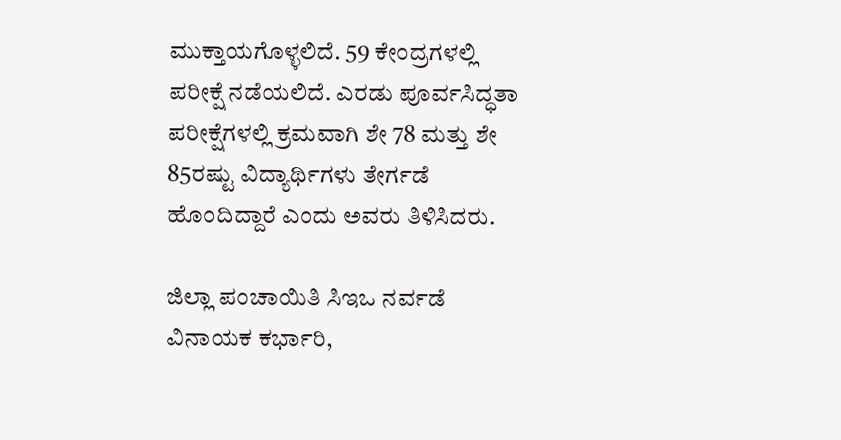ಮುಕ್ತಾಯಗೊಳ್ಳಲಿದೆ. 59 ಕೇಂದ್ರಗಳಲ್ಲಿ ಪರೀಕ್ಷೆ ನಡೆಯಲಿದೆ. ಎರಡು ಪೂರ್ವಸಿದ್ಧತಾ ಪರೀಕ್ಷೆಗಳಲ್ಲಿ ಕ್ರಮವಾಗಿ ಶೇ 78 ಮತ್ತು ಶೇ 85ರಷ್ಟು ವಿದ್ಯಾರ್ಥಿಗಳು ತೇರ್ಗಡೆ ಹೊಂದಿದ್ದಾರೆ ಎಂದು ಅವರು ತಿಳಿಸಿದರು.

ಜಿಲ್ಲಾ ಪಂಚಾಯಿತಿ ಸಿಇಒ ನರ್ವಡೆ ವಿನಾಯಕ ಕರ್ಭಾರಿ,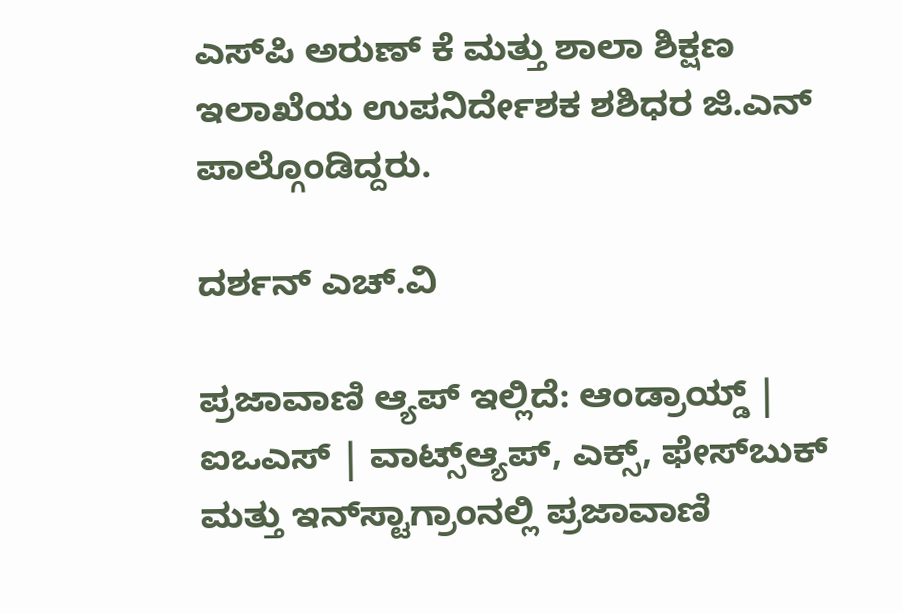ಎಸ್‌ಪಿ ಅರುಣ್ ಕೆ ಮತ್ತು ಶಾಲಾ ಶಿಕ್ಷಣ ಇಲಾಖೆಯ ಉಪನಿರ್ದೇಶಕ ಶಶಿಧರ ಜಿ.ಎನ್ ಪಾಲ್ಗೊಂಡಿದ್ದರು.

ದರ್ಶನ್ ಎಚ್‌.ವಿ

ಪ್ರಜಾವಾಣಿ ಆ್ಯಪ್ ಇಲ್ಲಿದೆ: ಆಂಡ್ರಾಯ್ಡ್ | ಐಒಎಸ್ | ವಾಟ್ಸ್ಆ್ಯಪ್, ಎಕ್ಸ್, ಫೇಸ್‌ಬುಕ್ ಮತ್ತು ಇನ್‌ಸ್ಟಾಗ್ರಾಂನಲ್ಲಿ ಪ್ರಜಾವಾಣಿ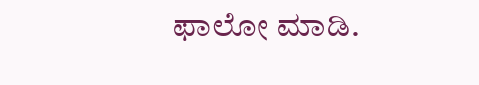ಫಾಲೋ ಮಾಡಿ.